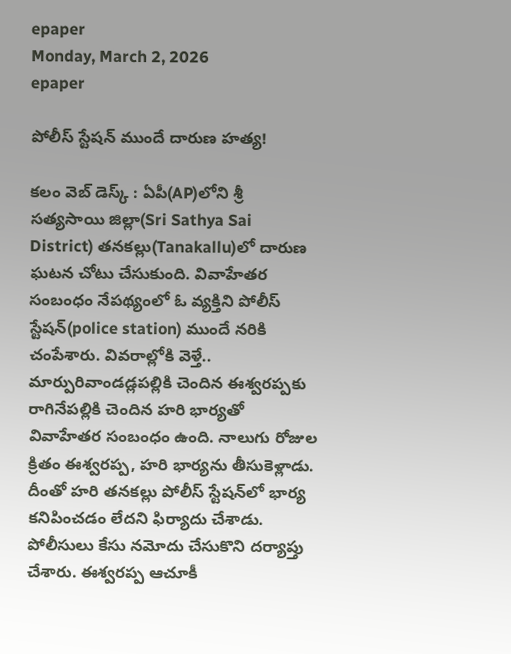epaper
Monday, March 2, 2026
epaper

పోలీస్ స్టేష‌న్ ముందే దారుణ హ‌త్య‌!

క‌లం వెబ్ డెస్క్ : ఏపీ(AP)లోని శ్రీ స‌త్య‌సాయి జిల్లా(Sri Sathya Sai District) త‌న‌క‌ల్లు(Tanakallu)లో దారుణ ఘ‌ట‌న చోటు చేసుకుంది. వివాహేత‌ర సంబంధం నేప‌థ్యంలో ఓ వ్య‌క్తిని పోలీస్ స్టేష‌న్(police station) ముందే న‌రికి చంపేశారు. వివ‌రాల్లోకి వెళ్తే.. మార్పురివాండ‌డ్ల‌ప‌ల్లికి చెందిన ఈశ్వ‌రప్ప‌కు రాగినేప‌ల్లికి చెందిన హ‌రి భార్య‌తో వివాహేత‌ర సంబంధం ఉంది. నాలుగు రోజుల క్రితం ఈశ్వ‌ర‌ప్ప, హ‌రి భార్య‌ను తీసుకెళ్లాడు. దీంతో హ‌రి త‌న‌క‌ల్లు పోలీస్ స్టేష‌న్‌లో భార్య క‌నిపించ‌డం లేద‌ని ఫిర్యాదు చేశాడు. పోలీసులు కేసు న‌మోదు చేసుకొని ద‌ర్యాప్తు చేశారు. ఈశ్వరప్ప ఆచూకీ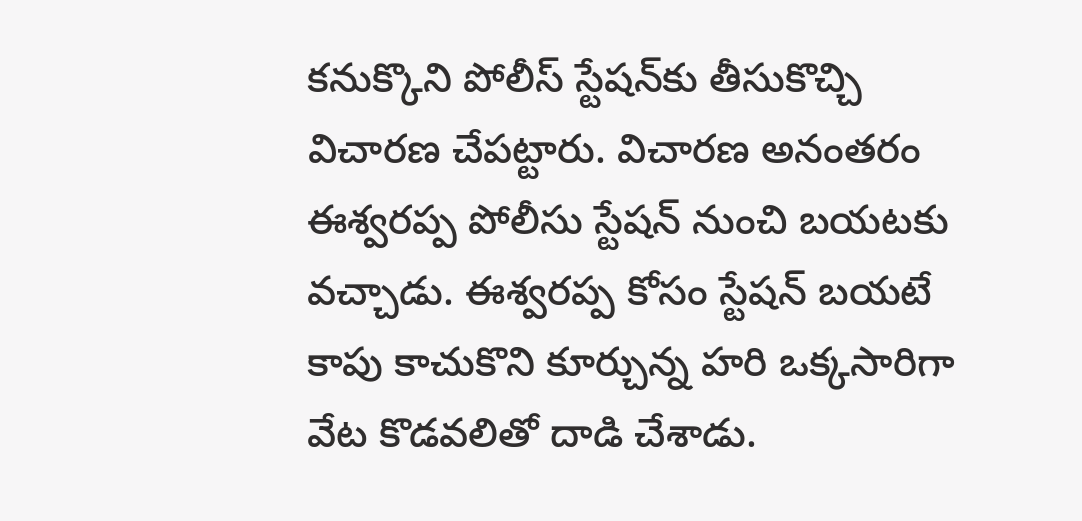క‌నుక్కొని పోలీస్ స్టేషన్‌కు తీసుకొచ్చి విచార‌ణ చేప‌ట్టారు. విచార‌ణ అనంత‌రం ఈశ్వ‌ర‌ప్ప‌ పోలీసు స్టేష‌న్ నుంచి బ‌య‌ట‌కు వ‌చ్చాడు. ఈశ్వ‌ర‌ప్ప కోసం స్టేష‌న్ బ‌య‌టే కాపు కాచుకొని కూర్చున్న హ‌రి ఒక్క‌సారిగా వేట కొడవలితో దాడి చేశాడు.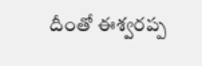దీంతో ఈశ్వ‌ర‌ప్ప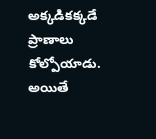అక్క‌డిక‌క్క‌డే ప్రాణాలు కోల్పోయాడు. అయితే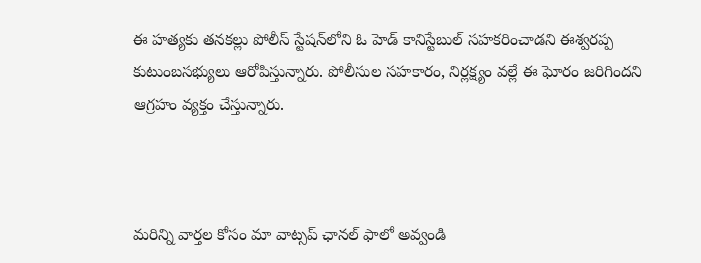ఈ హత్యకు తనకల్లు పోలీస్ స్టేషన్‌లోని ఓ హెడ్ కానిస్టేబుల్ సహక‌రించాడ‌ని ఈశ్వరప్ప కుటుంబసభ్యులు ఆరోపిస్తున్నారు. పోలీసుల స‌హ‌కారం, నిర్ల‌క్ష్యం వ‌ల్లే ఈ ఘోరం జ‌రిగింద‌ని ఆగ్ర‌హం వ్య‌క్తం చేస్తున్నారు.



మ‌రిన్ని వార్త‌ల కోసం మా వాట్స‌ప్ ఛాన‌ల్ ఫాలో అవ్వండి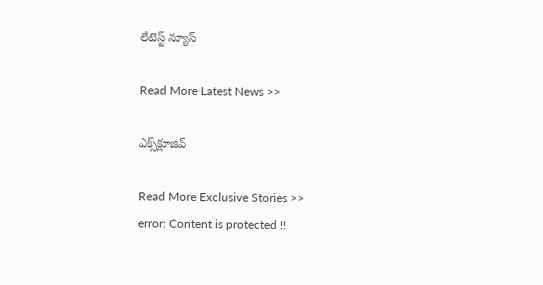లేటెస్ట్ న్యూస్‌

Read More Latest News >>

ఎక్స్‌క్లూజివ్‌

Read More Exclusive Stories >>
error: Content is protected !!